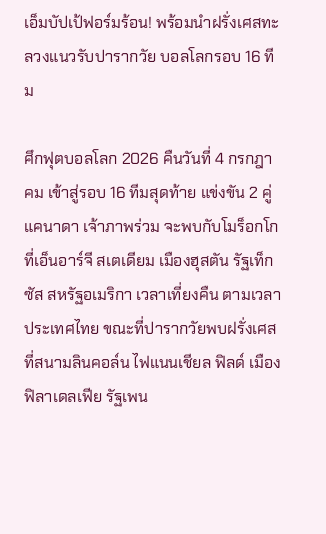เอ็มบัปเป้ฟอร์มร้อน! พร้อมนำฝรั่งเศสทะลวงแนวรับปารากวัย บอลโลกรอบ 16 ทีม

ศึกฟุตบอลโลก 2026 คืนวันที่ 4 กรกฎาคม เข้าสู่รอบ 16 ทีมสุดท้าย แข่งขัน 2 คู่ แคนาดา เจ้าภาพร่วม จะพบกับโมร็อกโก ที่เอ็นอาร์จี สเตเดียม เมืองฮุสตัน รัฐเท็กซัส สหรัฐอเมริกา เวลาเที่ยงคืน ตามเวลาประเทศไทย ขณะที่ปารากวัยพบฝรั่งเศส ที่สนามลินคอล์น ไฟแนนเชียล ฟิลด์ เมืองฟิลาเดลเฟีย รัฐเพน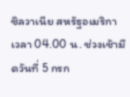ซิลวาเนีย สหรัฐอเมริกา เวลา 04.00 น. ช่วงเช้ามืดวันที่ 5 กรก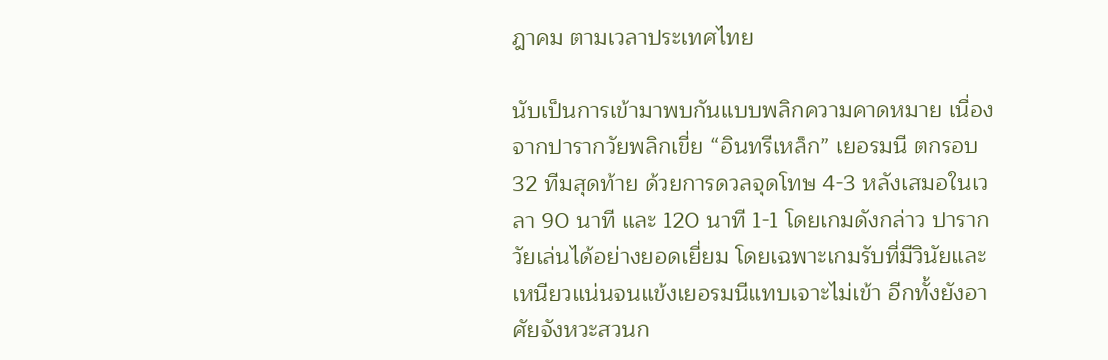ฎาคม ตามเวลาประเทศไทย

นับเป็นการเข้ามาพบกันแบบพลิกความคาดหมาย เนื่องจากปารากวัยพลิกเขี่ย “อินทรีเหล็ก” เยอรมนี ตกรอบ 32 ทีมสุดท้าย ด้วยการดวลจุดโทษ 4-3 หลังเสมอในเวลา 90 นาที และ 120 นาที 1-1 โดยเกมดังกล่าว ปารากวัยเล่นได้อย่างยอดเยี่ยม โดยเฉพาะเกมรับที่มีวินัยและเหนียวแน่นจนแข้งเยอรมนีแทบเจาะไม่เข้า อีกทั้งยังอาศัยจังหวะสวนก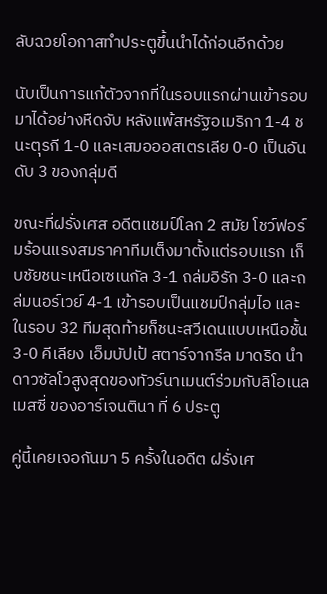ลับฉวยโอกาสทำประตูขึ้นนำได้ก่อนอีกด้วย

นับเป็นการแก้ตัวจากที่ในรอบแรกผ่านเข้ารอบมาได้อย่างหืดจับ หลังแพ้สหรัฐอเมริกา 1-4 ชนะตุรกี 1-0 และเสมอออสเตรเลีย 0-0 เป็นอันดับ 3 ของกลุ่มดี

ขณะที่ฝรั่งเศส อดีตแชมป์โลก 2 สมัย โชว์ฟอร์มร้อนแรงสมราคาทีมเต็งมาตั้งแต่รอบแรก เก็บชัยชนะเหนือเซเนกัล 3-1 ถล่มอิรัก 3-0 และถล่มนอร์เวย์ 4-1 เข้ารอบเป็นแชมป์กลุ่มไอ และในรอบ 32 ทีมสุดท้ายก็ชนะสวีเดนแบบเหนือชั้น 3-0 คีเลียง เอ็มบัปเป้ สตาร์จากรีล มาดริด นำดาวซัลโวสูงสุดของทัวร์นาเมนต์ร่วมกับลิโอเนล เมสซี่ ของอาร์เจนตินา ที่ 6 ประตู

คู่นี้เคยเจอกันมา 5 ครั้งในอดีต ฝรั่งเศ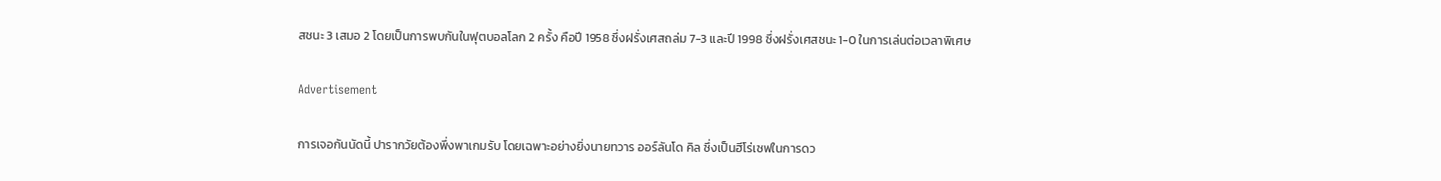สชนะ 3 เสมอ 2 โดยเป็นการพบกันในฟุตบอลโลก 2 ครั้ง คือปี 1958 ซึ่งฝรั่งเศสถล่ม 7-3 และปี 1998 ซึ่งฝรั่งเศสชนะ 1-0 ในการเล่นต่อเวลาพิเศษ

Advertisement

การเจอกันนัดนี้ ปารากวัยต้องพึ่งพาเกมรับ โดยเฉพาะอย่างยิ่งนายทวาร ออร์ลันโด คิล ซึ่งเป็นฮีโร่เซฟในการดว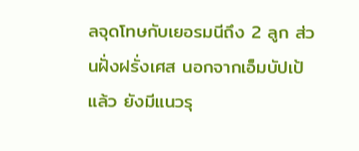ลจุดโทษกับเยอรมนีถึง 2 ลูก ส่วนฝั่งฝรั่งเศส นอกจากเอ็มบัปเป้แล้ว ยังมีแนวรุ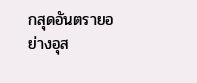กสุดอันตรายอย่างอุส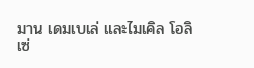มาน เดมเบเล่ และไมเคิล โอลิเซ่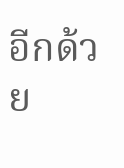อีกด้วย